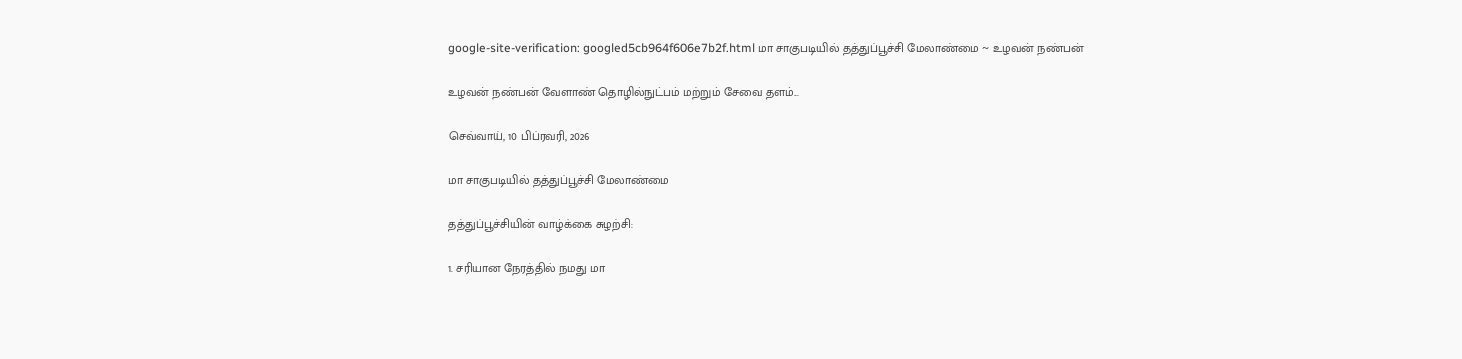google-site-verification: googled5cb964f606e7b2f.html மா சாகுபடியில் தத்துப்பூச்சி மேலாண்மை ~ உழவன் நண்பன்

உழவன் நண்பன் வேளாண் தொழில்நுட்பம் மற்றும் சேவை தளம்...

செவ்வாய், 10 பிப்ரவரி, 2026

மா சாகுபடியில் தத்துப்பூச்சி மேலாண்மை

தத்துப்பூச்சியின் வாழ்க்கை சுழற்சி:

1. சரியான நேரத்தில் நமது மா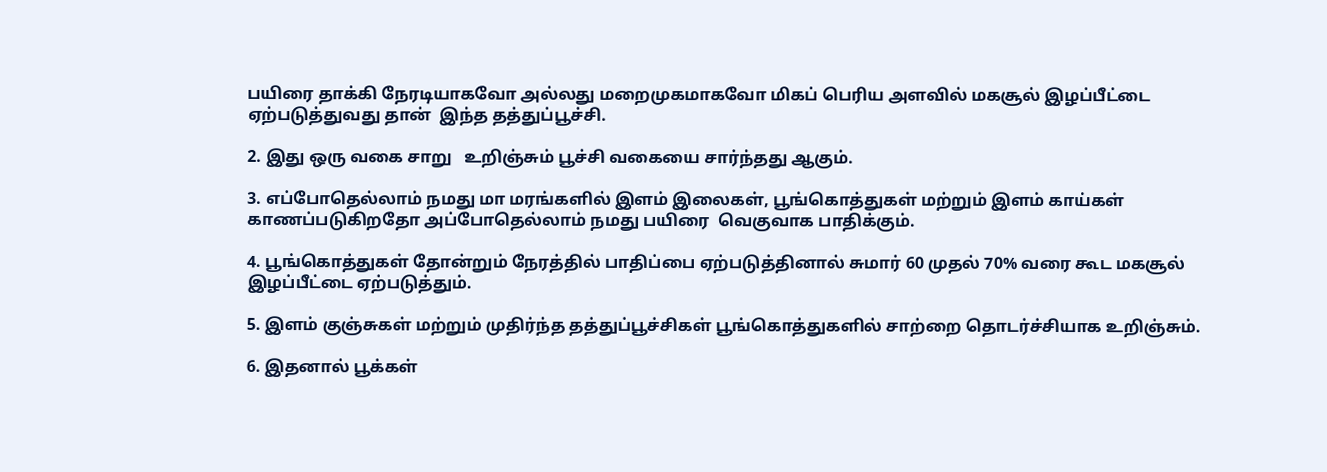பயிரை தாக்கி நேரடியாகவோ அல்லது மறைமுகமாகவோ மிகப் பெரிய அளவில் மகசூல் இழப்பீட்டை  ஏற்படுத்துவது தான்  இந்த தத்துப்பூச்சி.

2. இது ஒரு வகை சாறு   உறிஞ்சும் பூச்சி வகையை சார்ந்தது ஆகும்.

3. எப்போதெல்லாம் நமது மா மரங்களில் இளம் இலைகள், பூங்கொத்துகள் மற்றும் இளம் காய்கள் காணப்படுகிறதோ அப்போதெல்லாம் நமது பயிரை  வெகுவாக பாதிக்கும்.

4. பூங்கொத்துகள் தோன்றும் நேரத்தில் பாதிப்பை ஏற்படுத்தினால் சுமார் 60 முதல் 70% வரை கூட மகசூல் இழப்பீட்டை ஏற்படுத்தும்.

5. இளம் குஞ்சுகள் மற்றும் முதிர்ந்த தத்துப்பூச்சிகள் பூங்கொத்துகளில் சாற்றை தொடர்ச்சியாக உறிஞ்சும்.

6. இதனால் பூக்கள்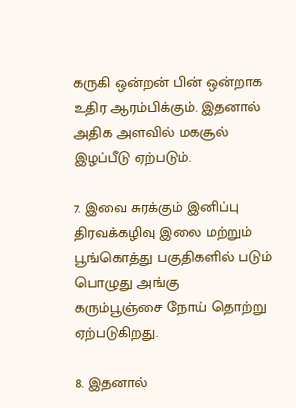கருகி ஒன்றன் பின் ஒன்றாக உதிர ஆரம்பிக்கும். இதனால் அதிக அளவில் மகசூல் இழப்பீடு ஏற்படும்.

7. இவை சுரக்கும் இனிப்பு  திரவக்கழிவு இலை மற்றும் பூங்கொத்து பகுதிகளில் படும் பொழுது அங்கு  கரும்பூஞ்சை நோய் தொற்று ஏற்படுகிறது.

8. இதனால்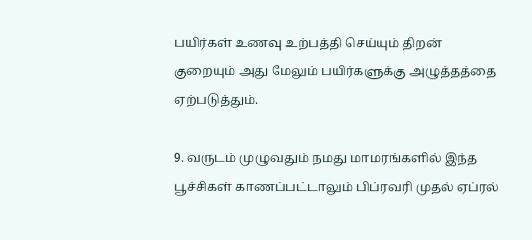பயிர்கள் உணவு உற்பத்தி செய்யும் திறன் குறையும் அது மேலும் பயிர்களுக்கு அழுத்தத்தை ஏற்படுத்தும்.

9. வருடம் முழுவதும் நமது மாமரங்களில் இந்த பூச்சிகள் காணப்பட்டாலும் பிப்ரவரி முதல் ஏப்ரல்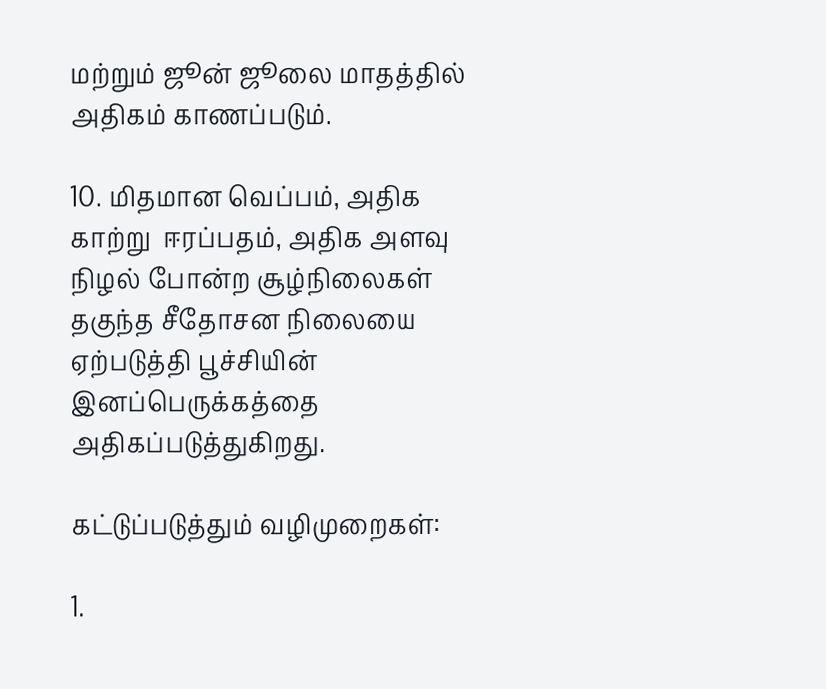மற்றும் ஜூன் ஜூலை மாதத்தில் அதிகம் காணப்படும்.

10. மிதமான வெப்பம், அதிக காற்று  ஈரப்பதம், அதிக அளவு நிழல் போன்ற சூழ்நிலைகள் தகுந்த சீதோசன நிலையை ஏற்படுத்தி பூச்சியின் இனப்பெருக்கத்தை அதிகப்படுத்துகிறது.

கட்டுப்படுத்தும் வழிமுறைகள்:

1.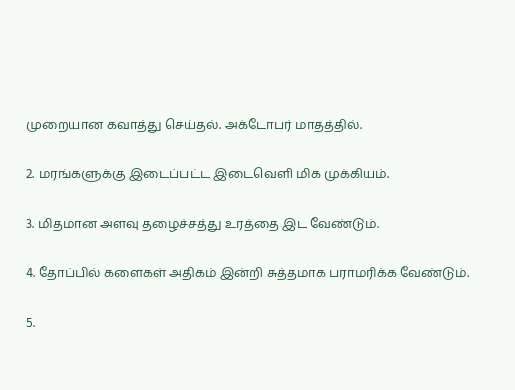முறையான கவாத்து செய்தல். அக்டோபர் மாதத்தில்.

2. மரங்களுக்கு இடைப்பட்ட இடைவெளி மிக முக்கியம்.

3. மிதமான அளவு தழைச்சத்து உரத்தை இட வேண்டும்.

4. தோப்பில் களைகள் அதிகம் இன்றி சுத்தமாக பராமரிக்க வேண்டும்.

5.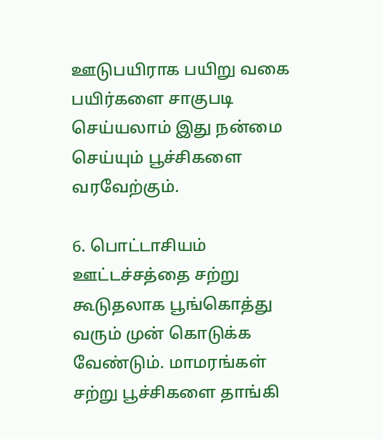ஊடுபயிராக பயிறு வகை பயிர்களை சாகுபடி செய்யலாம் இது நன்மை செய்யும் பூச்சிகளை  வரவேற்கும்.

6. பொட்டாசியம் ஊட்டச்சத்தை சற்று கூடுதலாக பூங்கொத்து வரும் முன் கொடுக்க வேண்டும். மாமரங்கள் சற்று பூச்சிகளை தாங்கி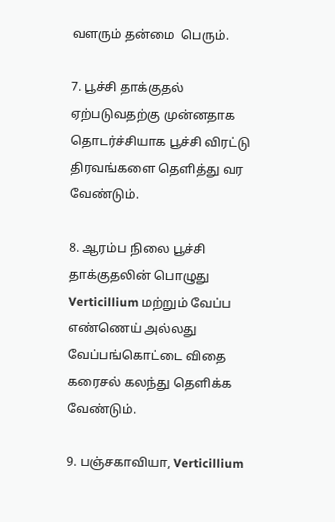வளரும் தன்மை  பெரும்.

7. பூச்சி தாக்குதல் ஏற்படுவதற்கு முன்னதாக தொடர்ச்சியாக பூச்சி விரட்டு திரவங்களை தெளித்து வர வேண்டும்.

8. ஆரம்ப நிலை பூச்சி  தாக்குதலின் பொழுது Verticillium மற்றும் வேப்ப எண்ணெய் அல்லது வேப்பங்கொட்டை விதை கரைசல் கலந்து தெளிக்க வேண்டும்.

9. பஞ்சகாவியா, Verticillium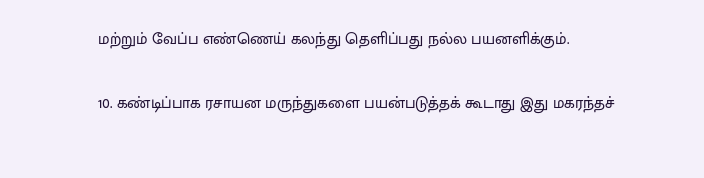மற்றும் வேப்ப எண்ணெய் கலந்து தெளிப்பது நல்ல பயனளிக்கும்.

10. கண்டிப்பாக ரசாயன மருந்துகளை பயன்படுத்தக் கூடாது இது மகரந்தச்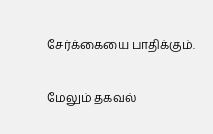சேர்க்கையை பாதிக்கும்.

மேலும் தகவல்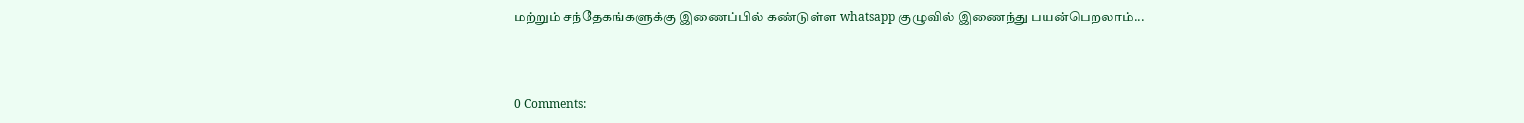மற்றும் சந்தேகங்களுக்கு இணைப்பில் கண்டுள்ள whatsapp குழுவில் இணைந்து பயன்பெறலாம்...



0 Comments: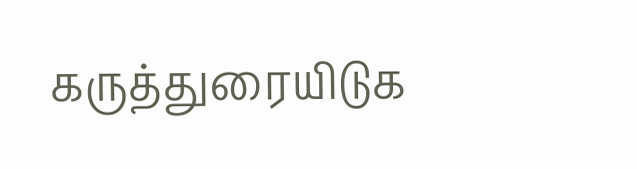கருத்துரையிடுக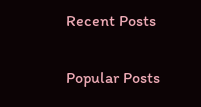Recent Posts

Popular Posts